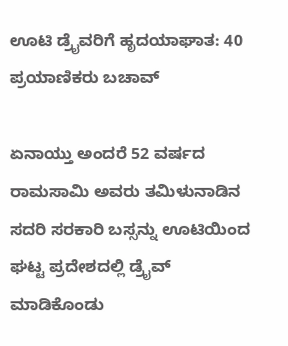ಊಟಿ ಡ್ರೈವರಿಗೆ ಹೃದಯಾಘಾತ: 40 ಪ್ರಯಾಣಿಕರು ಬಚಾವ್

ಏನಾಯ್ತು ಅಂದರೆ 52 ವರ್ಷದ ರಾಮಸಾಮಿ ಅವರು ತಮಿಳುನಾಡಿನ ಸದರಿ ಸರಕಾರಿ ಬಸ್ಸನ್ನು ಊಟಿಯಿಂದ ಘಟ್ಟ ಪ್ರದೇಶದಲ್ಲಿ ಡ್ರೈವ್ ಮಾಡಿಕೊಂಡು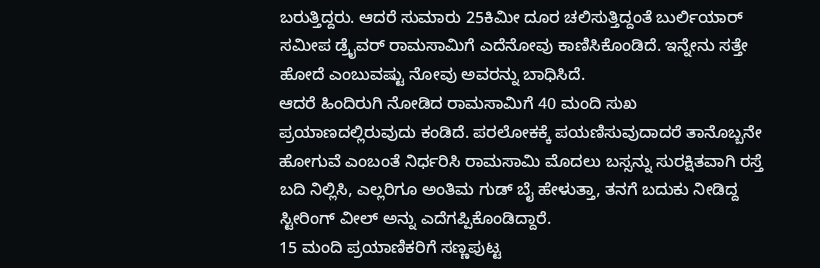ಬರುತ್ತಿದ್ದರು. ಆದರೆ ಸುಮಾರು 25ಕಿಮೀ ದೂರ ಚಲಿಸುತ್ತಿದ್ದಂತೆ ಬುರ್ಲಿಯಾರ್ ಸಮೀಪ ಡ್ರೈವರ್ ರಾಮಸಾಮಿಗೆ ಎದೆನೋವು ಕಾಣಿಸಿಕೊಂಡಿದೆ. ಇನ್ನೇನು ಸತ್ತೇ ಹೋದೆ ಎಂಬುವಷ್ಟು ನೋವು ಅವರನ್ನು ಬಾಧಿಸಿದೆ.
ಆದರೆ ಹಿಂದಿರುಗಿ ನೋಡಿದ ರಾಮಸಾಮಿಗೆ 40 ಮಂದಿ ಸುಖ ಪ್ರಯಾಣದಲ್ಲಿರುವುದು ಕಂಡಿದೆ. ಪರಲೋಕಕ್ಕೆ ಪಯಣಿಸುವುದಾದರೆ ತಾನೊಬ್ಬನೇ ಹೋಗುವೆ ಎಂಬಂತೆ ನಿರ್ಧರಿಸಿ ರಾಮಸಾಮಿ ಮೊದಲು ಬಸ್ಸನ್ನು ಸುರಕ್ಷಿತವಾಗಿ ರಸ್ತೆ ಬದಿ ನಿಲ್ಲಿಸಿ, ಎಲ್ಲರಿಗೂ ಅಂತಿಮ ಗುಡ್ ಬೈ ಹೇಳುತ್ತಾ, ತನಗೆ ಬದುಕು ನೀಡಿದ್ದ ಸ್ಟೀರಿಂಗ್ ವೀಲ್ ಅನ್ನು ಎದೆಗಪ್ಪಿಕೊಂಡಿದ್ದಾರೆ.
15 ಮಂದಿ ಪ್ರಯಾಣಿಕರಿಗೆ ಸಣ್ಣಪುಟ್ಟ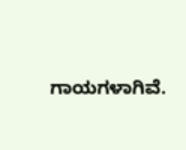ಗಾಯಗಳಾಗಿವೆ.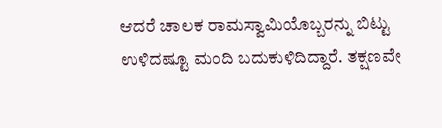ಆದರೆ ಚಾಲಕ ರಾಮಸ್ವಾಮಿಯೊಬ್ಬರನ್ನು ಬಿಟ್ಟು ಉಳಿದಷ್ಟೂ ಮಂದಿ ಬದುಕುಳಿದಿದ್ದಾರೆ. ತಕ್ಷಣವೇ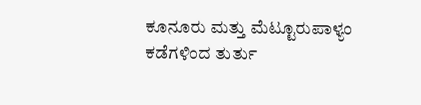ಕೂನೂರು ಮತ್ತು ಮೆಟ್ಟೂರುಪಾಳ್ಯಂ ಕಡೆಗಳಿಂದ ತುರ್ತು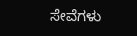ಸೇವೆಗಳು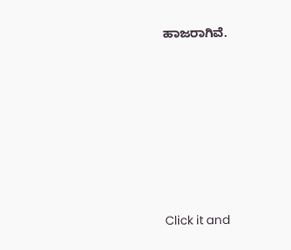ಹಾಜರಾಗಿವೆ.












Click it and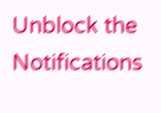Unblock the Notifications